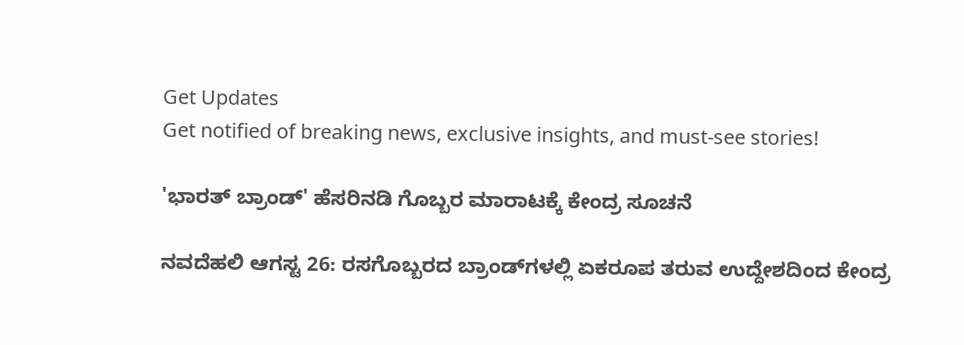Get Updates
Get notified of breaking news, exclusive insights, and must-see stories!

'ಭಾರತ್‌ ಬ್ರಾಂಡ್‌' ಹೆಸರಿನಡಿ ಗೊಬ್ಬರ ಮಾರಾಟಕ್ಕೆ ಕೇಂದ್ರ ಸೂಚನೆ

ನವದೆಹಲಿ ಆಗಸ್ಟ 26: ರಸಗೊಬ್ಬರದ ಬ್ರಾಂಡ್‌ಗಳಲ್ಲಿ ಏಕರೂಪ ತರುವ ಉದ್ದೇಶದಿಂದ ಕೇಂದ್ರ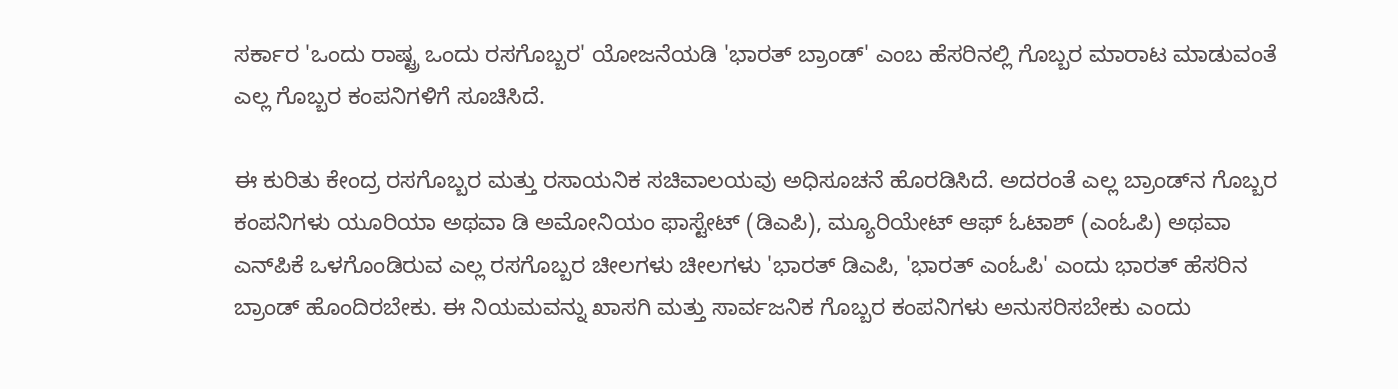ಸರ್ಕಾರ 'ಒಂದು ರಾಷ್ಟ್ರ ಒಂದು ರಸಗೊಬ್ಬರ' ಯೋಜನೆಯಡಿ 'ಭಾರತ್‌ ಬ್ರಾಂಡ್' ಎಂಬ ಹೆಸರಿನಲ್ಲಿ ಗೊಬ್ಬರ ಮಾರಾಟ ಮಾಡುವಂತೆ ಎಲ್ಲ ಗೊಬ್ಬರ ಕಂಪನಿಗಳಿಗೆ ಸೂಚಿಸಿದೆ.

ಈ ಕುರಿತು ಕೇಂದ್ರ ರಸಗೊಬ್ಬರ ಮತ್ತು ರಸಾಯನಿಕ ಸಚಿವಾಲಯವು ಅಧಿಸೂಚನೆ ಹೊರಡಿಸಿದೆ. ಅದರಂತೆ ಎಲ್ಲ ಬ್ರಾಂಡ್‌ನ ಗೊಬ್ಬರ ಕಂಪನಿಗಳು ಯೂರಿಯಾ ಅಥವಾ ಡಿ ಅಮೋನಿಯಂ ಫಾಸ್ಟೇಟ್ (ಡಿಎಪಿ), ಮ್ಯೂರಿಯೇಟ್ ಆಫ್ ಓಟಾಶ್ (ಎಂಓಪಿ) ಅಥವಾ ಎನ್‌ಪಿಕೆ ಒಳಗೊಂಡಿರುವ ಎಲ್ಲ ರಸಗೊಬ್ಬರ ಚೀಲಗಳು ಚೀಲಗಳು 'ಭಾರತ್ ಡಿಎಪಿ, 'ಭಾರತ್ ಎಂಓಪಿ' ಎಂದು ಭಾರತ್‌ ಹೆಸರಿನ ಬ್ರಾಂಡ್ ಹೊಂದಿರಬೇಕು. ಈ ನಿಯಮವನ್ನು ಖಾಸಗಿ ಮತ್ತು ಸಾರ್ವಜನಿಕ ಗೊಬ್ಬರ ಕಂಪನಿಗಳು ಅನುಸರಿಸಬೇಕು ಎಂದು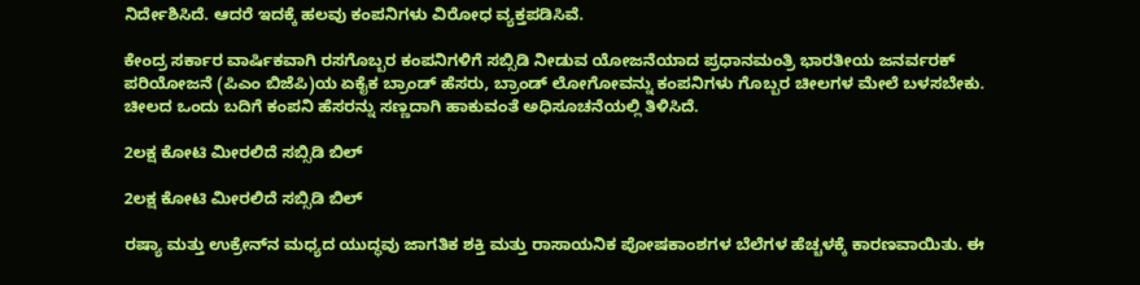ನಿರ್ದೇಶಿಸಿದೆ. ಆದರೆ ಇದಕ್ಕೆ ಹಲವು ಕಂಪನಿಗಳು ವಿರೋಧ ವ್ಯಕ್ತಪಡಿಸಿವೆ.

ಕೇಂದ್ರ ಸರ್ಕಾರ ವಾರ್ಷಿಕವಾಗಿ ರಸಗೊಬ್ಬರ ಕಂಪನಿಗಳಿಗೆ ಸಬ್ಸಿಡಿ ನೀಡುವ ಯೋಜನೆಯಾದ ಪ್ರಧಾನಮಂತ್ರಿ ಭಾರತೀಯ ಜನರ್ವರಕ್ ಪರಿಯೋಜನೆ (ಪಿಎಂ ಬಿಜೆಪಿ)ಯ ಏಕೈಕ ಬ್ರಾಂಡ್‌ ಹೆಸರು, ಬ್ರಾಂಡ್‌ ಲೋಗೋವನ್ನು ಕಂಪನಿಗಳು ಗೊಬ್ಬರ ಚೀಲಗಳ ಮೇಲೆ ಬಳಸಬೇಕು. ಚೀಲದ ಒಂದು ಬದಿಗೆ ಕಂಪನಿ ಹೆಸರನ್ನು ಸಣ್ಣದಾಗಿ ಹಾಕುವಂತೆ ಅಧಿಸೂಚನೆಯಲ್ಲಿ ತಿಳಿಸಿದೆ.

2ಲಕ್ಷ ಕೋಟಿ ಮೀರಲಿದೆ ಸಬ್ಸಿಡಿ ಬಿಲ್

2ಲಕ್ಷ ಕೋಟಿ ಮೀರಲಿದೆ ಸಬ್ಸಿಡಿ ಬಿಲ್

ರಷ್ಯಾ ಮತ್ತು ಉಕ್ರೇನ್‌ನ ಮಧ್ಯದ ಯುದ್ಧವು ಜಾಗತಿಕ ಶಕ್ತಿ ಮತ್ತು ರಾಸಾಯನಿಕ ಪೋಷಕಾಂಶಗಳ ಬೆಲೆಗಳ ಹೆಚ್ಚಳಕ್ಕೆ ಕಾರಣವಾಯಿತು. ಈ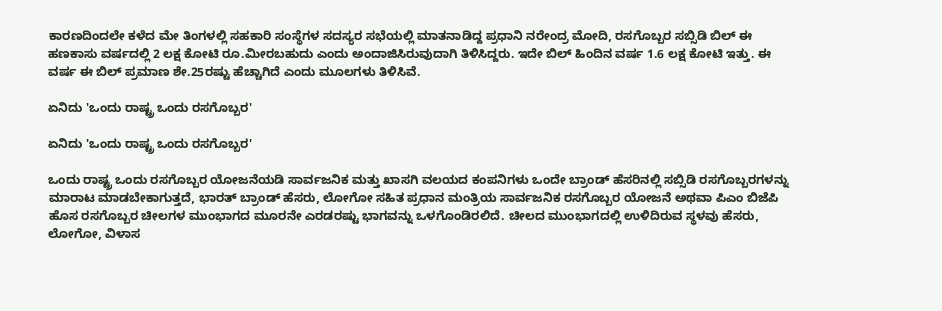ಕಾರಣದಿಂದಲೇ ಕಳೆದ ಮೇ ತಿಂಗಳಲ್ಲಿ ಸಹಕಾರಿ ಸಂಸ್ಥೆಗಳ ಸದಸ್ಯರ ಸಭೆಯಲ್ಲಿ ಮಾತನಾಡಿದ್ದ ಪ್ರಧಾನಿ ನರೇಂದ್ರ ಮೋದಿ, ರಸಗೊಬ್ಬರ ಸಬ್ಸಿಡಿ ಬಿಲ್ ಈ ಹಣಕಾಸು ವರ್ಷದಲ್ಲಿ 2 ಲಕ್ಷ ಕೋಟಿ ರೂ.ಮೀರಬಹುದು ಎಂದು ಅಂದಾಜಿಸಿರುವುದಾಗಿ ತಿಳಿಸಿದ್ದರು. ಇದೇ ಬಿಲ್‌ ಹಿಂದಿನ ವರ್ಷ 1.6 ಲಕ್ಷ ಕೋಟಿ ಇತ್ತು. ಈ ವರ್ಷ ಈ ಬಿಲ್‌ ಪ್ರಮಾಣ ಶೇ.25ರಷ್ಟು ಹೆಚ್ಚಾಗಿದೆ ಎಂದು ಮೂಲಗಳು ತಿಳಿಸಿವೆ.

ಏನಿದು 'ಒಂದು ರಾಷ್ಟ್ರ ಒಂದು ರಸಗೊಬ್ಬರ'

ಏನಿದು 'ಒಂದು ರಾಷ್ಟ್ರ ಒಂದು ರಸಗೊಬ್ಬರ'

ಒಂದು ರಾಷ್ಟ್ರ ಒಂದು ರಸಗೊಬ್ಬರ ಯೋಜನೆಯಡಿ ಸಾರ್ವಜನಿಕ ಮತ್ತು ಖಾಸಗಿ ವಲಯದ ಕಂಪನಿಗಳು ಒಂದೇ ಬ್ರಾಂಡ್ ಹೆಸರಿನಲ್ಲಿ ಸಬ್ಸಿಡಿ ರಸಗೊಬ್ಬರಗಳನ್ನು ಮಾರಾಟ ಮಾಡಬೇಕಾಗುತ್ತದೆ, ಭಾರತ್‌ ಬ್ರಾಂಡ್‌ ಹೆಸರು, ಲೋಗೋ ಸಹಿತ ಪ್ರಧಾನ ಮಂತ್ರಿಯ ಸಾರ್ವಜನಿಕ ರಸಗೊಬ್ಬರ ಯೋಜನೆ ಅಥವಾ ಪಿಎಂ ಬಿಜೆಪಿ ಹೊಸ ರಸಗೊಬ್ಬರ ಚೀಲಗಳ ಮುಂಭಾಗದ ಮೂರನೇ ಎರಡರಷ್ಟು ಭಾಗವನ್ನು ಒಳಗೊಂಡಿರಲಿದೆ. ಚೀಲದ ಮುಂಭಾಗದಲ್ಲಿ ಉಳಿದಿರುವ ಸ್ಥಳವು ಹೆಸರು, ಲೋಗೋ, ವಿಳಾಸ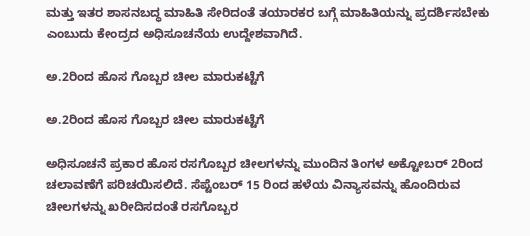ಮತ್ತು ಇತರ ಶಾಸನಬದ್ಧ ಮಾಹಿತಿ ಸೇರಿದಂತೆ ತಯಾರಕರ ಬಗ್ಗೆ ಮಾಹಿತಿಯನ್ನು ಪ್ರದರ್ಶಿಸಬೇಕು ಎಂಬುದು ಕೇಂದ್ರದ ಅಧಿಸೂಚನೆಯ ಉದ್ದೇಶವಾಗಿದೆ.

ಅ.2ರಿಂದ ಹೊಸ ಗೊಬ್ಬರ ಚೀಲ ಮಾರುಕಟ್ಟೆಗೆ

ಅ.2ರಿಂದ ಹೊಸ ಗೊಬ್ಬರ ಚೀಲ ಮಾರುಕಟ್ಟೆಗೆ

ಅಧಿಸೂಚನೆ ಪ್ರಕಾರ ಹೊಸ ರಸಗೊಬ್ಬರ ಚೀಲಗಳನ್ನು ಮುಂದಿನ ತಿಂಗಳ ಅಕ್ಟೋಬರ್ 2ರಿಂದ ಚಲಾವಣೆಗೆ ಪರಿಚಯಿಸಲಿದೆ. ಸೆಪ್ಟೆಂಬರ್ 15 ರಿಂದ ಹಳೆಯ ವಿನ್ಯಾಸವನ್ನು ಹೊಂದಿರುವ ಚೀಲಗಳನ್ನು ಖರೀದಿಸದಂತೆ ರಸಗೊಬ್ಬರ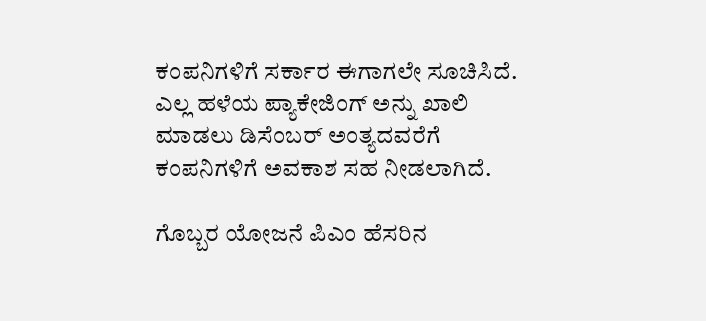ಕಂಪನಿಗಳಿಗೆ ಸರ್ಕಾರ ಈಗಾಗಲೇ ಸೂಚಿಸಿದೆ. ಎಲ್ಲ ಹಳೆಯ ಪ್ಯಾಕೇಜಿಂಗ್ ಅನ್ನು ಖಾಲಿ ಮಾಡಲು ಡಿಸೆಂಬರ್‌ ಅಂತ್ಯದವರೆಗೆ ಕಂಪನಿಗಳಿಗೆ ಅವಕಾಶ ಸಹ ನೀಡಲಾಗಿದೆ.

ಗೊಬ್ಬರ ಯೋಜನೆ ಪಿಎಂ ಹೆಸರಿನ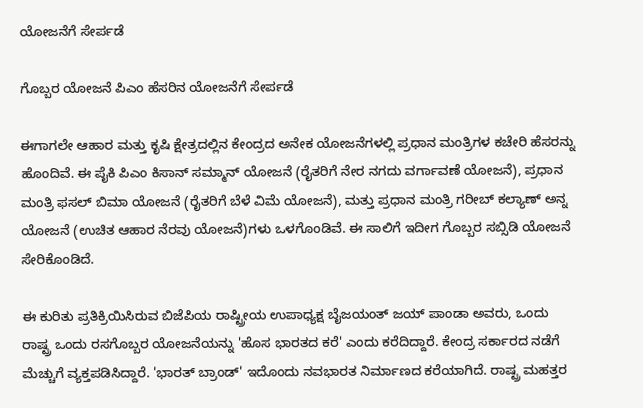ಯೋಜನೆಗೆ ಸೇರ್ಪಡೆ

ಗೊಬ್ಬರ ಯೋಜನೆ ಪಿಎಂ ಹೆಸರಿನ ಯೋಜನೆಗೆ ಸೇರ್ಪಡೆ

ಈಗಾಗಲೇ ಆಹಾರ ಮತ್ತು ಕೃಷಿ ಕ್ಷೇತ್ರದಲ್ಲಿನ ಕೇಂದ್ರದ ಅನೇಕ ಯೋಜನೆಗಳಲ್ಲಿ ಪ್ರಧಾನ ಮಂತ್ರಿಗಳ ಕಚೇರಿ ಹೆಸರನ್ನು ಹೊಂದಿವೆ. ಈ ಪೈಕಿ ಪಿಎಂ ಕಿಸಾನ್ ಸಮ್ಮಾನ್‌ ಯೋಜನೆ (ರೈತರಿಗೆ ನೇರ ನಗದು ವರ್ಗಾವಣೆ ಯೋಜನೆ), ಪ್ರಧಾನ ಮಂತ್ರಿ ಫಸಲ್ ಬಿಮಾ ಯೋಜನೆ (ರೈತರಿಗೆ ಬೆಳೆ ವಿಮೆ ಯೋಜನೆ), ಮತ್ತು ಪ್ರಧಾನ ಮಂತ್ರಿ ಗರೀಬ್ ಕಲ್ಯಾಣ್ ಅನ್ನ ಯೋಜನೆ (ಉಚಿತ ಆಹಾರ ನೆರವು ಯೋಜನೆ)ಗಳು ಒಳಗೊಂಡಿವೆ. ಈ ಸಾಲಿಗೆ ಇದೀಗ ಗೊಬ್ಬರ ಸಬ್ಸಿಡಿ ಯೋಜನೆ ಸೇರಿಕೊಂಡಿದೆ.

ಈ ಕುರಿತು ಪ್ರತಿಕ್ರಿಯಿಸಿರುವ ಬಿಜೆಪಿಯ ರಾಷ್ಟ್ರೀಯ ಉಪಾಧ್ಯಕ್ಷ ಬೈಜಯಂತ್ ಜಯ್ ಪಾಂಡಾ ಅವರು, ಒಂದು ರಾಷ್ಟ್ರ ಒಂದು ರಸಗೊಬ್ಬರ ಯೋಜನೆಯನ್ನು 'ಹೊಸ ಭಾರತದ ಕರೆ' ಎಂದು ಕರೆದಿದ್ದಾರೆ. ಕೇಂದ್ರ ಸರ್ಕಾರದ ನಡೆಗೆ ಮೆಚ್ಚುಗೆ ವ್ಯಕ್ತಪಡಿಸಿದ್ದಾರೆ. 'ಭಾರತ್ ಬ್ರಾಂಡ್‌' ಇದೊಂದು ನವಭಾರತ ನಿರ್ಮಾಣದ ಕರೆಯಾಗಿದೆ. ರಾಷ್ಟ್ರ ಮಹತ್ತರ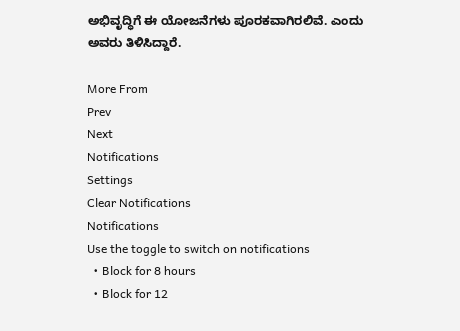ಅಭಿವೃದ್ಧಿಗೆ ಈ ಯೋಜನೆಗಳು ಪೂರಕವಾಗಿರಲಿವೆ. ಎಂದು ಅವರು ತಿಳಿಸಿದ್ದಾರೆ.

More From
Prev
Next
Notifications
Settings
Clear Notifications
Notifications
Use the toggle to switch on notifications
  • Block for 8 hours
  • Block for 12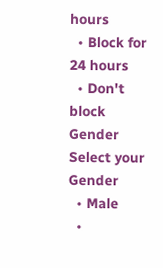hours
  • Block for 24 hours
  • Don't block
Gender
Select your Gender
  • Male
  •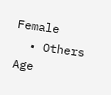Female
  • Others
Age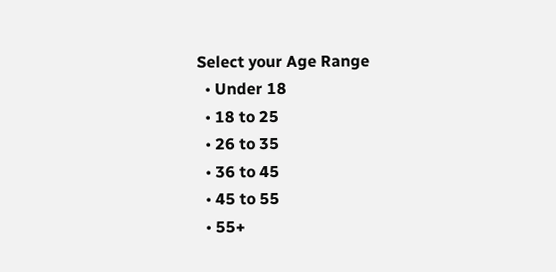Select your Age Range
  • Under 18
  • 18 to 25
  • 26 to 35
  • 36 to 45
  • 45 to 55
  • 55+